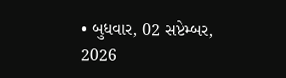• બુધવાર, 02 સપ્ટેમ્બર, 2026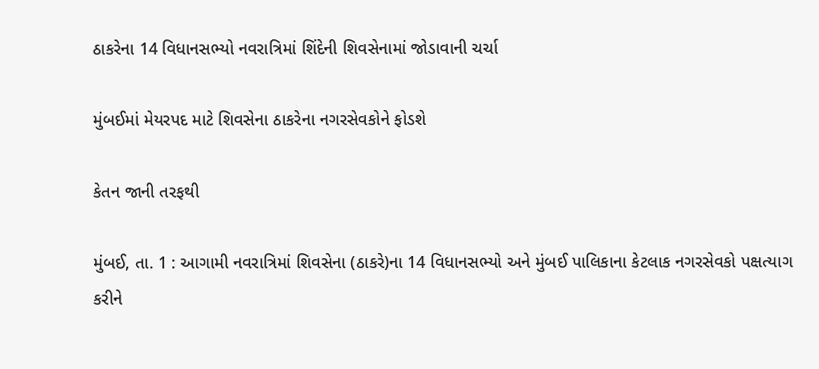ઠાકરેના 14 વિધાનસભ્યો નવરાત્રિમાં શિંદેની શિવસેનામાં જોડાવાની ચર્ચા

મુંબઈમાં મેયરપદ માટે શિવસેના ઠાકરેના નગરસેવકોને ફોડશે

કેતન જાની તરફથી

મુંબઈ, તા. 1 : આગામી નવરાત્રિમાં શિવસેના (ઠાકરે)ના 14 વિધાનસભ્યો અને મુંબઈ પાલિકાના કેટલાક નગરસેવકો પક્ષત્યાગ કરીને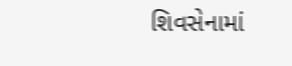શિવસેનામાં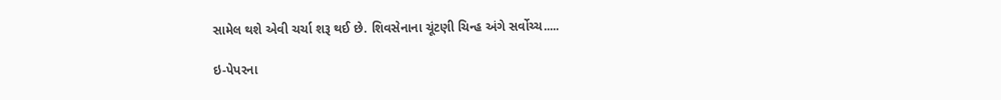સામેલ થશે એવી ચર્ચા શરૂ થઈ છે. શિવસેનાના ચૂંટણી ચિન્હ અંગે સર્વોચ્ચ.....

ઇ-પેપરના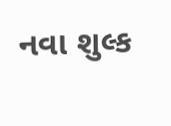નવા શુલ્ક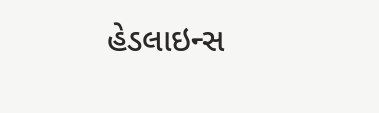હેડલાઇન્સ